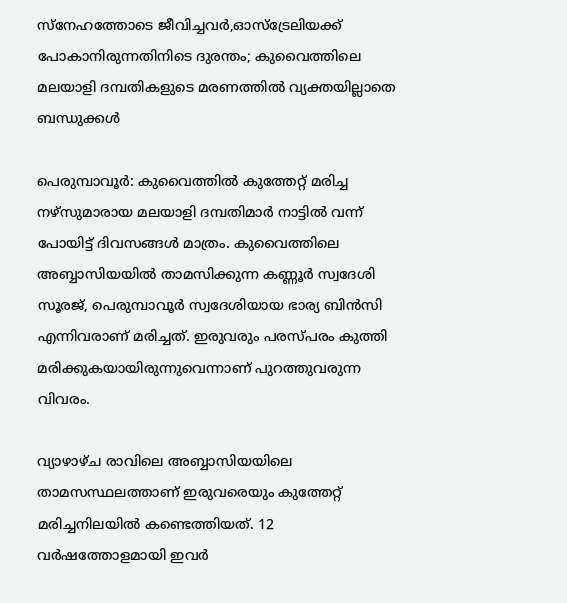സ്നേഹത്തോടെ ജീവിച്ചവർ,ഓസ്‌ട്രേലിയക്ക് പോകാനിരുന്നതിനിടെ ദുരന്തം; കുവൈത്തിലെ മലയാളി ദമ്പതികളുടെ മരണത്തിൽ വ്യക്തയില്ലാതെ ബന്ധുക്കൾ

പെരുമ്പാവൂര്‍: കുവൈത്തില്‍ കുത്തേറ്റ് മരിച്ച നഴ്‌സുമാരായ മലയാളി ദമ്പതിമാര്‍ നാട്ടില്‍ വന്ന് പോയിട്ട് ദിവസങ്ങള്‍ മാത്രം. കുവൈത്തിലെ അബ്ബാസിയയില്‍ താമസിക്കുന്ന കണ്ണൂര്‍ സ്വദേശി സൂരജ്, പെരുമ്പാവൂര്‍ സ്വദേശിയായ ഭാര്യ ബിന്‍സി എന്നിവരാണ് മരിച്ചത്. ഇരുവരും പരസ്പരം കുത്തി മരിക്കുകയായിരുന്നുവെന്നാണ് പുറത്തുവരുന്ന വിവരം.

വ്യാഴാഴ്ച രാവിലെ അബ്ബാസിയയിലെ താമസസ്ഥലത്താണ് ഇരുവരെയും കുത്തേറ്റ് മരിച്ചനിലയില്‍ കണ്ടെത്തിയത്. 12 വര്‍ഷത്തോളമായി ഇവര്‍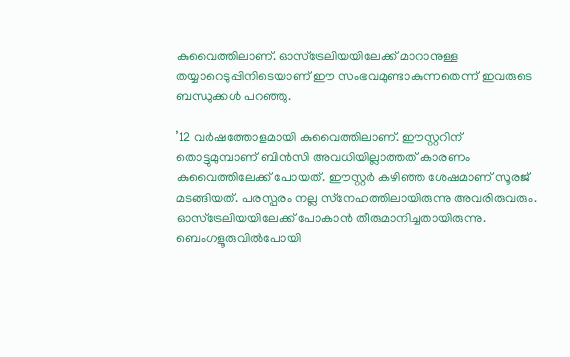കുവൈത്തിലാണ്. ഓസ്‌ട്രേലിയയിലേക്ക് മാറാനുള്ള തയ്യാറെടുപ്പിനിടെയാണ് ഈ സംഭവമുണ്ടാകുന്നതെന്ന് ഇവരുടെ ബന്ധുക്കള്‍ പറഞ്ഞു.

’12 വര്‍ഷത്തോളമായി കുവൈത്തിലാണ്. ഈസ്റ്ററിന് തൊട്ടുമുമ്പാണ് ബിന്‍സി അവധിയില്ലാത്തത് കാരണം കുവൈത്തിലേക്ക് പോയത്. ഈസ്റ്റര്‍ കഴിഞ്ഞ ശേഷമാണ് സൂരജ് മടങ്ങിയത്. പരസ്പരം നല്ല സ്‌നേഹത്തിലായിരുന്നു അവരിരുവരും. ഓസ്‌ട്രേലിയയിലേക്ക് പോകാന്‍ തീരുമാനിച്ചതായിരുന്നു. ബെംഗളൂരുവില്‍പോയി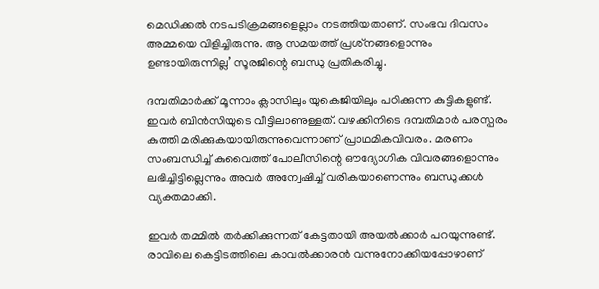മെഡിക്കല്‍ നടപടിക്രമങ്ങളെല്ലാം നടത്തിയതാണ്. സംഭവ ദിവസം അമ്മയെ വിളിച്ചിരുന്നു. ആ സമയത്ത് പ്രശ്‌നങ്ങളൊന്നും ഉണ്ടായിരുന്നില്ല’ സൂരജിന്റെ ബന്ധു പ്രതികരിച്ചു.

ദമ്പതിമാര്‍ക്ക് മൂന്നാം ക്ലാസിലും യുകെജിയിലും പഠിക്കുന്ന കുട്ടികളുണ്ട്. ഇവര്‍ ബിന്‍സിയുടെ വീട്ടിലാണുള്ളത്. വഴക്കിനിടെ ദമ്പതിമാര്‍ പരസ്പരം കുത്തി മരിക്കുകയായിരുന്നുവെന്നാണ് പ്രാഥമികവിവരം. മരണം സംബന്ധിച്ച് കുവൈത്ത് പോലീസിന്റെ ഔദ്യോഗിക വിവരങ്ങളൊന്നും ലഭിച്ചിട്ടില്ലെന്നും അവര്‍ അന്വേഷിച്ച് വരികയാണെന്നും ബന്ധുക്കള്‍ വ്യക്തമാക്കി.

ഇവര്‍ തമ്മില്‍ തര്‍ക്കിക്കുന്നത് കേട്ടതായി അയല്‍ക്കാര്‍ പറയുന്നുണ്ട്. രാവിലെ കെട്ടിടത്തിലെ കാവല്‍ക്കാരന്‍ വന്നുനോക്കിയപ്പോഴാണ്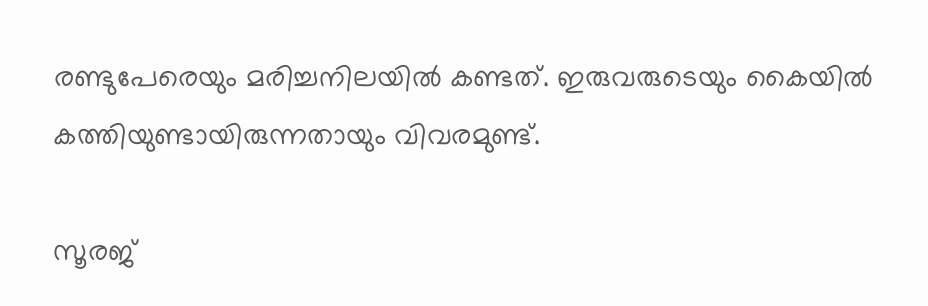രണ്ടുപേരെയും മരിച്ചനിലയില്‍ കണ്ടത്. ഇരുവരുടെയും കൈയില്‍ കത്തിയുണ്ടായിരുന്നതായും വിവരമുണ്ട്.

സൂരജ്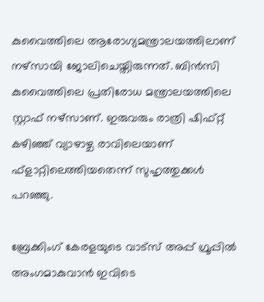കുവൈത്തിലെ ആരോഗ്യമന്ത്രാലയത്തിലാണ് നഴ്‌സായി ജോലിചെയ്തിരുന്നത്. ബിന്‍സി കുവൈത്തിലെ പ്രതിരോധ മന്ത്രാലയത്തിലെ സ്റ്റാഫ് നഴ്‌സാണ്. ഇരുവരും രാത്രി ഷിഫ്റ്റ് കഴിഞ്ഞ് വ്യാഴാഴ്ച രാവിലെയാണ് ഫ്ളാറ്റിലെത്തിയതെന്ന് സുഹൃത്തുക്കള്‍ പറഞ്ഞു.

ബ്രേക്കിംഗ് കേരളയുടെ വാട്സ് അപ്പ് ഗ്രൂപ്പിൽ അംഗമാകുവാൻ ഇവിടെ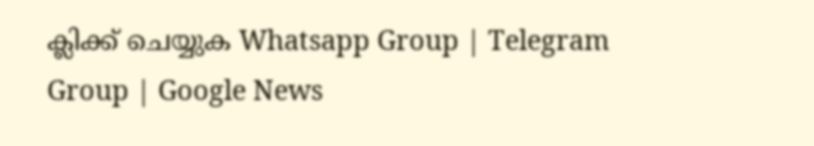ക്ലിക്ക് ചെയ്യുക Whatsapp Group | Telegram Group | Google News